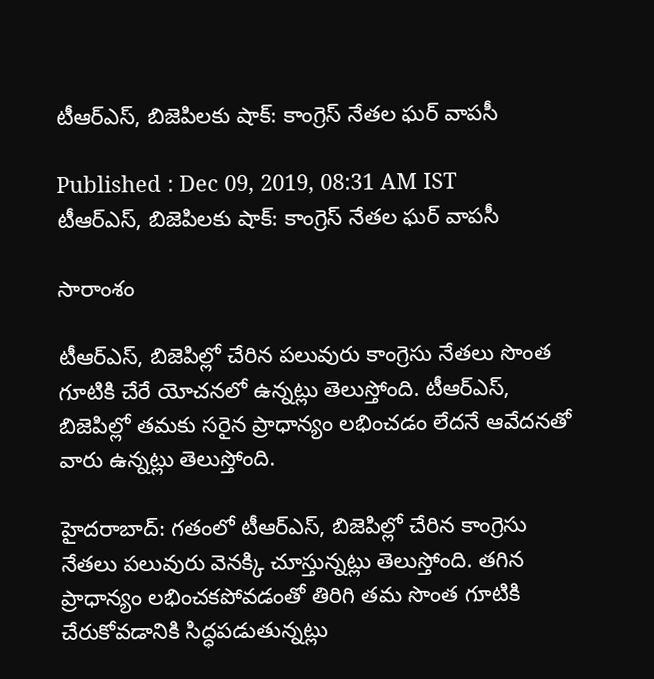టీఆర్ఎస్, బిజెపిలకు షాక్: కాంగ్రెస్ నేతల ఘర్ వాపసీ

Published : Dec 09, 2019, 08:31 AM IST
టీఆర్ఎస్, బిజెపిలకు షాక్: కాంగ్రెస్ నేతల ఘర్ వాపసీ

సారాంశం

టీఆర్ఎస్, బిజెపిల్లో చేరిన పలువురు కాంగ్రెసు నేతలు సొంత గూటికి చేరే యోచనలో ఉన్నట్లు తెలుస్తోంది. టీఆర్ఎస్, బిజెపిల్లో తమకు సరైన ప్రాధాన్యం లభించడం లేదనే ఆవేదనతో వారు ఉన్నట్లు తెలుస్తోంది.

హైదరాబాద్: గతంలో టీఆర్ఎస్, బిజెపిల్లో చేరిన కాంగ్రెసు నేతలు పలువురు వెనక్కి చూస్తున్నట్లు తెలుస్తోంది. తగిన ప్రాధాన్యం లభించకపోవడంతో తిరిగి తమ సొంత గూటికి చేరుకోవడానికి సిద్ధపడుతున్నట్లు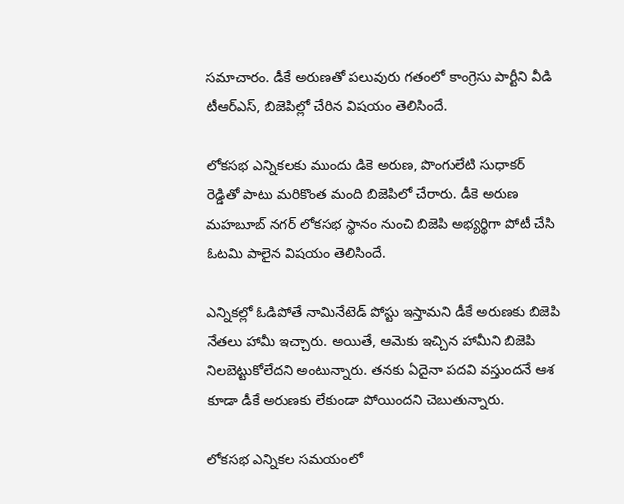సమాచారం. డీకే అరుణతో పలువురు గతంలో కాంగ్రెసు పార్టీని వీడి టీఆర్ఎస్, బిజెపిల్లో చేరిన విషయం తెలిసిందే.

లోకసభ ఎన్నికలకు ముందు డికె అరుణ, పొంగులేటి సుధాకర్ రెడ్డితో పాటు మరికొంత మంది బిజెపిలో చేరారు. డీకె అరుణ మహబూబ్ నగర్ లోకసభ స్థానం నుంచి బిజెపి అభ్యర్థిగా పోటీ చేసి ఓటమి పాలైన విషయం తెలిసిందే.

ఎన్నికల్లో ఓడిపోతే నామినేటెడ్ పోస్టు ఇస్తామని డీకే అరుణకు బిజెపి నేతలు హామీ ఇచ్చారు. అయితే, ఆమెకు ఇచ్చిన హామీని బిజెపి నిలబెట్టుకోలేదని అంటున్నారు. తనకు ఏదైనా పదవి వస్తుందనే ఆశ కూడా డీకే అరుణకు లేకుండా పోయిందని చెబుతున్నారు.

లోకసభ ఎన్నికల సమయంలో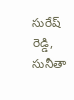సురేష్ రెడ్డి, సునీతా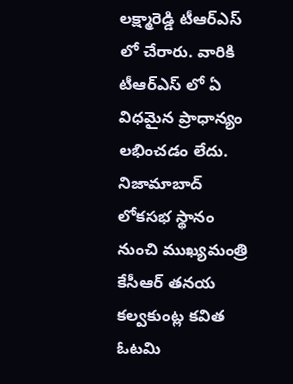లక్ష్మారెడ్డి టీఆర్ఎస్ లో చేరారు. వారికి టీఆర్ఎస్ లో ఏ విధమైన ప్రాధాన్యం లభించడం లేదు. నిజామాబాద్ లోకసభ స్థానం నుంచి ముఖ్యమంత్రి కేసీఆర్ తనయ కల్వకుంట్ల కవిత ఓటమి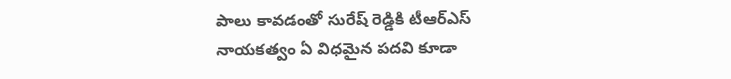పాలు కావడంతో సురేష్ రెడ్డికి టీఆర్ఎస్ నాయకత్వం ఏ విధమైన పదవి కూడా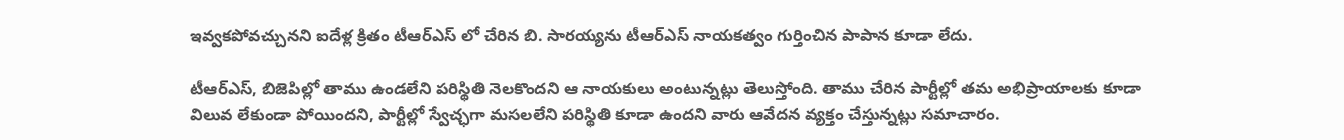ఇవ్వకపోవచ్చునని ఐదేళ్ల క్రితం టీఆర్ఎస్ లో చేరిన బి. సారయ్యను టీఆర్ఎస్ నాయకత్వం గుర్తించిన పాపాన కూడా లేదు.

టీఆర్ఎస్, బిజెపిల్లో తాము ఉండలేని పరిస్థితి నెలకొందని ఆ నాయకులు అంటున్నట్లు తెలుస్తోంది. తాము చేరిన పార్టీల్లో తమ అభిప్రాయాలకు కూడా విలువ లేకుండా పోయిందని, పార్టీల్లో స్వేచ్ఛగా మసలలేని పరిస్థితి కూడా ఉందని వారు ఆవేదన వ్యక్తం చేస్తున్నట్లు సమాచారం.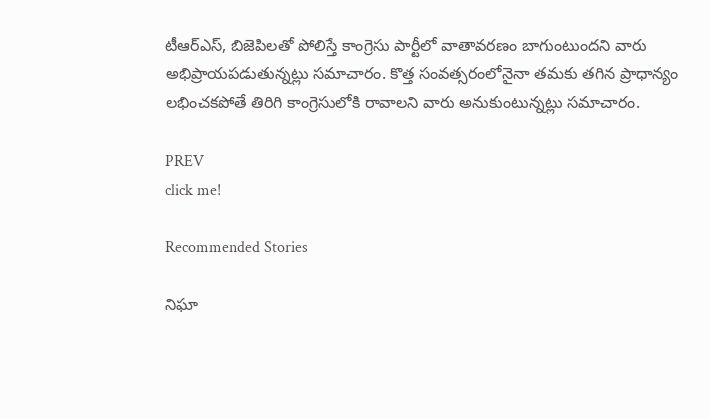టీఆర్ఎస్, బిజెపిలతో పోలిస్తే కాంగ్రెసు పార్టీలో వాతావరణం బాగుంటుందని వారు అభిప్రాయపడుతున్నట్లు సమాచారం. కొత్త సంవత్సరంలోనైనా తమకు తగిన ప్రాధాన్యం లభించకపోతే తిరిగి కాంగ్రెసులోకి రావాలని వారు అనుకుంటున్నట్లు సమాచారం.

PREV
click me!

Recommended Stories

నిఘా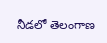నీడలో తెలంగాణ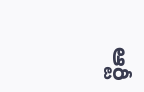ఆర్టీ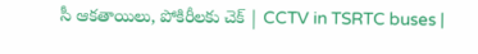సీ ఆకతాయిలు, పోకిరీలకు చెక్ | CCTV in TSRTC buses |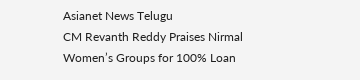Asianet News Telugu
CM Revanth Reddy Praises Nirmal Women’s Groups for 100% Loan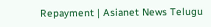Repayment | Asianet News Telugu